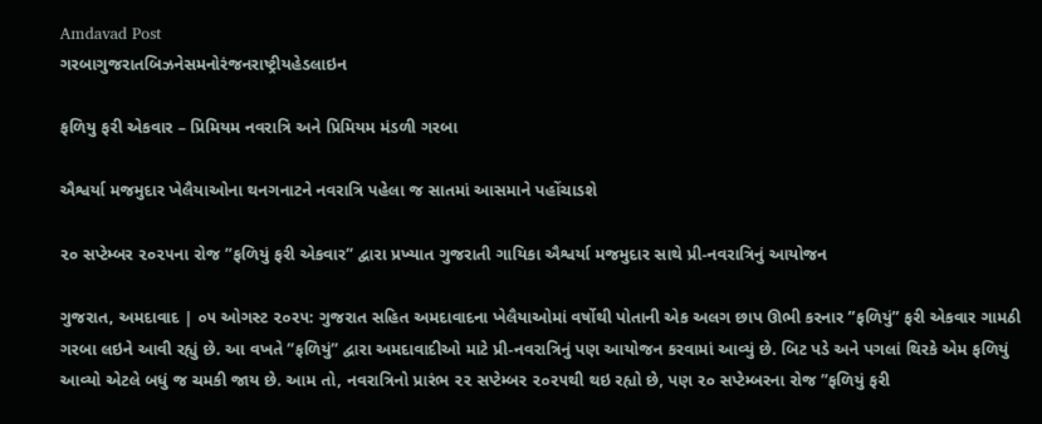Amdavad Post
ગરબાગુજરાતબિઝનેસમનોરંજનરાષ્ટ્રીયહેડલાઇન

ફળિયુ ફરી એકવાર – પ્રિમિયમ નવરાત્રિ અને પ્રિમિયમ મંડળી ગરબા

ઐશ્વર્યા મજમુદાર ખેલૈયાઓના થનગનાટને નવરાત્રિ પહેલા જ સાતમાં આસમાને પહોંચાડશે

૨૦ સપ્ટેમ્બર ૨૦૨૫ના રોજ ”ફળિયું ફરી એકવાર” દ્વારા પ્રખ્યાત ગુજરાતી ગાયિકા ઐશ્વર્યા મજમુદાર સાથે પ્રી-નવરાત્રિનું આયોજન

ગુજરાત, અમદાવાદ | ૦૫ ઓગસ્ટ ૨૦૨૫: ગુજરાત સહિત અમદાવાદના ખેલૈયાઓમાં વર્ષોથી પોતાની એક અલગ છાપ ઊભી કરનાર ”ફળિયું” ફરી એકવાર ગામઠી ગરબા લઇને આવી રહ્યું છે. આ વખતે ”ફળિયું” દ્વારા અમદાવાદીઓ માટે પ્રી-નવરાત્રિનું પણ આયોજન કરવામાં આવ્યું છે. બિટ પડે અને પગલાં થિરકે એમ ફળિયું આવ્યો એટલે બધું જ ચમકી જાય છે. આમ તો, નવરાત્રિનો પ્રારંભ ૨૨ સપ્ટેમ્બર ૨૦૨૫થી થઇ રહ્યો છે, પણ ૨૦ સપ્ટેમ્બરના રોજ ”ફળિયું ફરી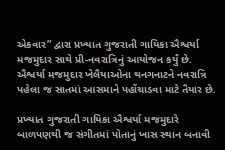એકવાર” દ્વારા પ્રખ્યાત ગુજરાતી ગાયિકા ઐશ્વર્યા મજમુદાર સાથે પ્રી-નવરાત્રિનું આયોજન કર્યું છે. ઐશ્વર્યા મજમુદાર ખેલૈયાઓના થનગનાટને નવરાત્રિ પહેલા જ સાતમાં આસમાને પહોંચાડવા માટે તૈયાર છે.

પ્રખ્યાત ગુજરાતી ગાયિકા ઐશ્વર્યા મજમુદારે બાળપણથી જ સંગીતમાં પોતાનું ખાસ સ્થાન બનાવી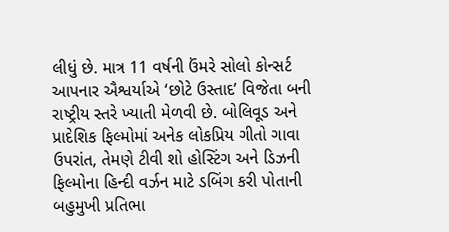લીધું છે. માત્ર 11 વર્ષની ઉંમરે સોલો કોન્સર્ટ આપનાર ઐશ્વર્યાએ ‘છોટે ઉસ્તાદ’ વિજેતા બની રાષ્ટ્રીય સ્તરે ખ્યાતી મેળવી છે. બોલિવૂડ અને પ્રાદેશિક ફિલ્મોમાં અનેક લોકપ્રિય ગીતો ગાવા ઉપરાંત, તેમણે ટીવી શો હોસ્ટિંગ અને ડિઝની ફિલ્મોના હિન્દી વર્ઝન માટે ડબિંગ કરી પોતાની બહુમુખી પ્રતિભા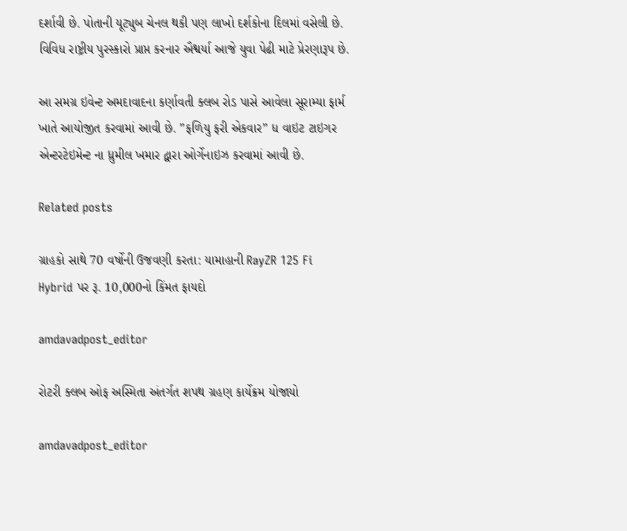દર્શાવી છે. પોતાની યૂટ્યુબ ચેનલ થકી પણ લાખો દર્શકોના દિલમાં વસેલી છે. વિવિધ રાષ્ટ્રીય પુરસ્કારો પ્રાપ્ત કરનાર ઐશ્વર્યા આજે યુવા પેઢી માટે પ્રેરણારૂપ છે.

આ સમગ્ર ઇવેન્ટ અમદાવાદના કર્ણાવતી ક્લબ રોડ પાસે આવેલા સૂરામ્યા ફાર્મ ખાતે આયોજીત કરવામાં આવી છે. ”ફળિયુ ફરી એકવાર” ધ વાઇટ ટાઇગર એન્ટરટેઇમેન્ટ ના ધ્રુમીલ ખમાર દ્વારા ઓર્ગેનાઇઝ કરવામાં આવી છે.

Related posts

ગ્રાહકો સાથે 70 વર્ષોની ઉજવણી કરતા: યામાહાની RayZR 125 Fi Hybrid પર રૂ. 10,000નો કિંમત ફાયદો

amdavadpost_editor

રોટરી ક્લબ ઓફ અસ્મિતા અંતર્ગત શપથ ગ્રહણ કાર્યેક્રમ યોજાયો

amdavadpost_editor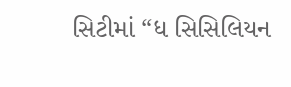સિટીમાં “ધ સિસિલિયન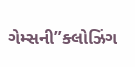ગેમ્સની”ક્લોઝિંગ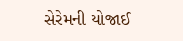સેરેમની યોજાઈ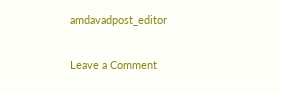amdavadpost_editor

Leave a Comment